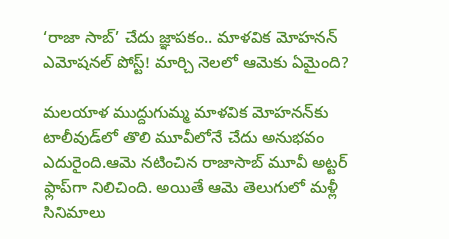‘రాజా సాబ్’ చేదు జ్ఞాపకం.. మాళవిక మోహనన్ ఎమోషనల్ పోస్ట్! మార్చి నెలలో ఆమెకు ఏమైంది?

మ‌ల‌యాళ ముద్దుగుమ్మ మాళ‌విక మోహ‌న‌న్‌కు టాలీవుడ్‌లో తొలి మూవీలోనే చేదు అనుభ‌వం ఎదురైంది.ఆమె న‌టించిన రాజాసాబ్ మూవీ అట్ట‌ర్ ఫ్లాప్‌గా నిలిచింది. అయితే ఆమె తెలుగులో మ‌ళ్లీ సినిమాలు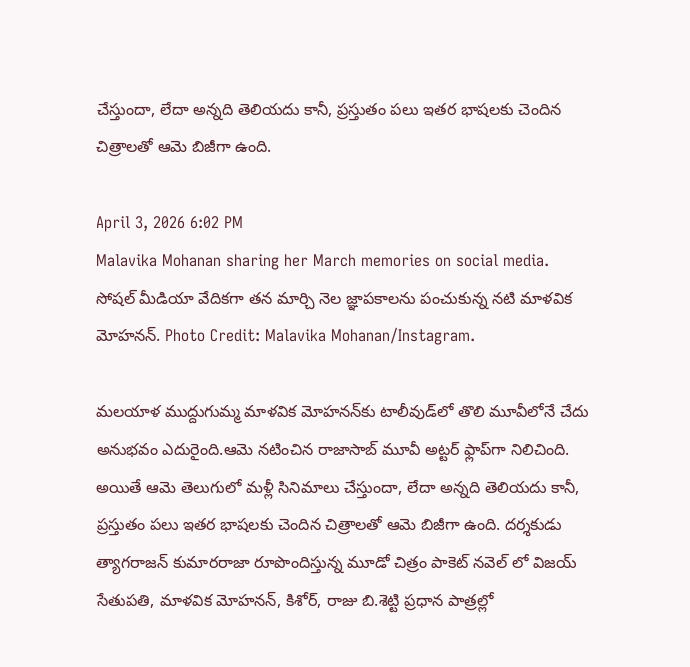చేస్తుందా, లేదా అన్న‌ది తెలియ‌దు కానీ, ప్ర‌స్తుతం ప‌లు ఇత‌ర భాష‌ల‌కు చెందిన చిత్రాలతో ఆమె బిజీగా ఉంది.

April 3, 2026 6:02 PM
Malavika Mohanan sharing her March memories on social media.
సోషల్ మీడియా వేదికగా తన మార్చి నెల జ్ఞాపకాలను పంచుకున్న నటి మాళవిక మోహనన్. Photo Credit: Malavika Mohanan/Instagram.

మ‌ల‌యాళ ముద్దుగుమ్మ మాళ‌విక మోహ‌న‌న్‌కు టాలీవుడ్‌లో తొలి మూవీలోనే చేదు అనుభ‌వం ఎదురైంది.ఆమె న‌టించిన రాజాసాబ్ మూవీ అట్ట‌ర్ ఫ్లాప్‌గా నిలిచింది. అయితే ఆమె తెలుగులో మ‌ళ్లీ సినిమాలు చేస్తుందా, లేదా అన్న‌ది తెలియ‌దు కానీ, ప్ర‌స్తుతం ప‌లు ఇత‌ర భాష‌ల‌కు చెందిన చిత్రాలతో ఆమె బిజీగా ఉంది. దర్శకుడు త్యాగ‌రాజ‌న్ కుమార‌రాజా రూపొందిస్తున్న మూడో చిత్రం పాకెట్ న‌వెల్ లో విజ‌య్ సేతుప‌తి, మాళ‌విక మోహ‌న‌న్‌, కిశోర్‌, రాజు బి.శెట్టి ప్రధాన పాత్రల్లో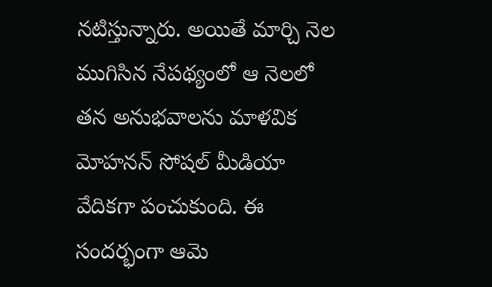నటిస్తున్నారు. అయితే మార్చి నెల ముగిసిన నేప‌థ్యంలో ఆ నెల‌లో త‌న అనుభ‌వాల‌ను మాళ‌విక మోహనన్ సోషల్ మీడియా వేదికగా పంచుకుంది. ఈ సంద‌ర్భంగా ఆమె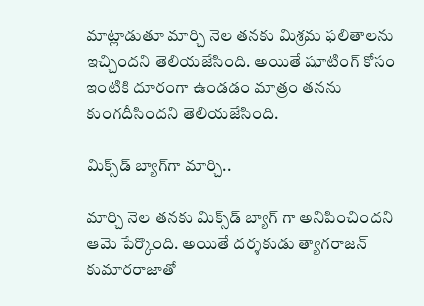మాట్లాడుతూ మార్చి నెల త‌న‌కు మిశ్ర‌మ ఫ‌లితాల‌ను ఇచ్చింద‌ని తెలియ‌జేసింది. అయితే షూటింగ్ కోసం ఇంటికి దూరంగా ఉండ‌డం మాత్రం త‌న‌ను కుంగ‌దీసింద‌ని తెలియ‌జేసింది.

మిక్స్‌డ్ బ్యాగ్‌గా మార్చి..

మార్చి నెల తనకు మిక్స్‌డ్ బ్యాగ్ గా అనిపించిందని ఆమె పేర్కొంది. అయితే దర్శకుడు త్యాగ‌రాజన్ కుమారరాజాతో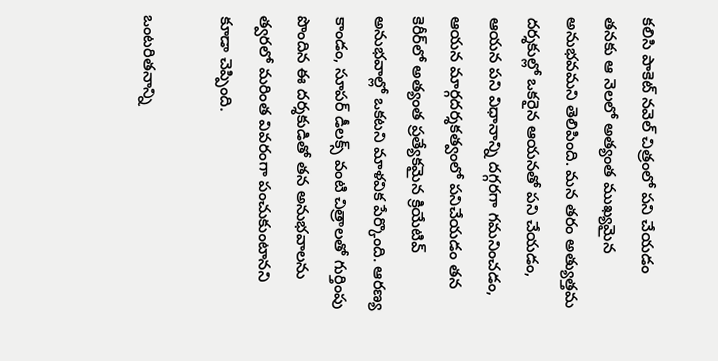కలిసి పాకెట్ నవెల్ చిత్రంలో పని చేయడం తనకు ఆ నెలలో అత్యంత ముఖ్యమైన అనుభవమని తెలిపింది. మన తరం అత్యుత్తమ దర్శకుల్లో ఒకరైన ఆయనతో పని చేయడం, ఆయన పని విధానాన్ని దగ్గరగా గమనించడం, ఆయన మార్గదర్శకత్వంలో పనిచేయడం త‌న‌ కెరీర్‌లో అత్యంత ప్రత్యేకమైన క్రియేటివ్ అనుభవాల్లో ఒకట‌ని మాళ‌విక పేర్కొంది. ఆరణ్య కాండం, సూపర్ డీలక్స్ వంటి చిత్రాలతో గుర్తింపు పొందిన ఈ దర్శకుడితో తన అనుభవాలను త్వరలో మరింత వివరంగా పంచుకుంటానని కూడా చెప్పింది.

ఒంట‌రిత‌నాన్ని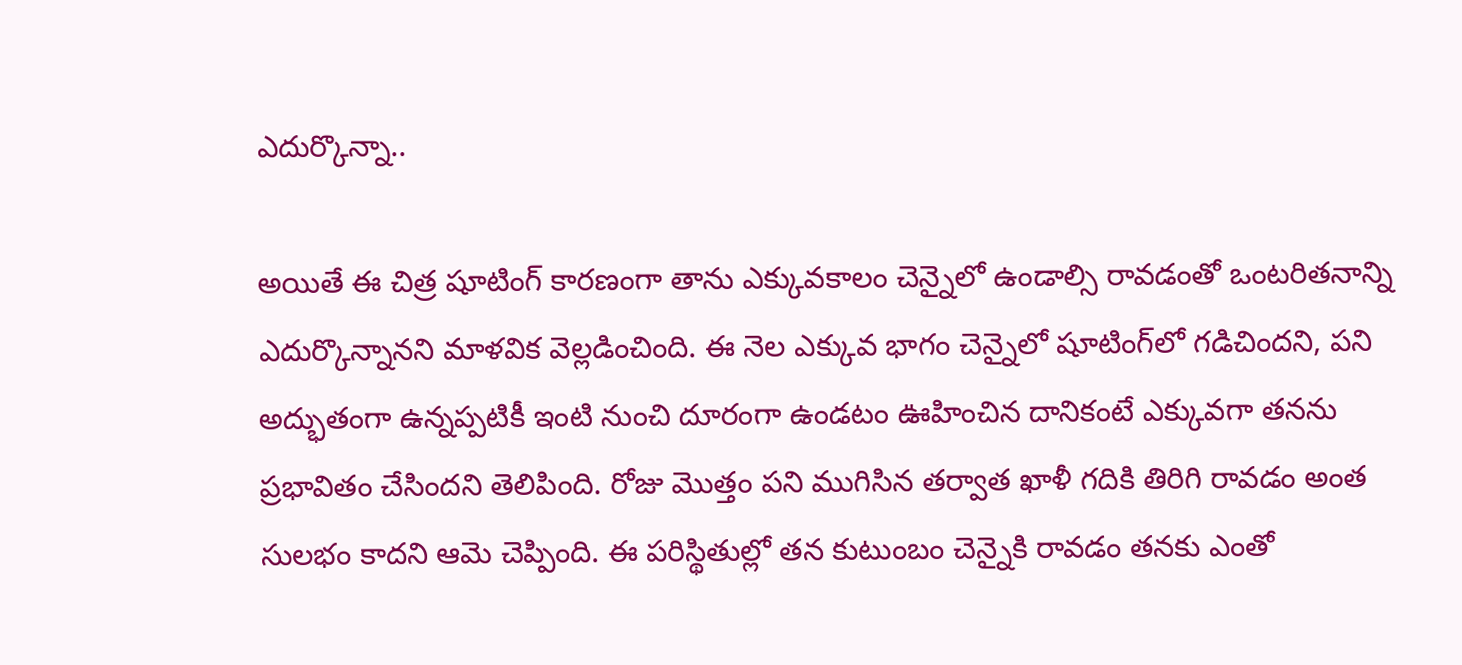ఎదుర్కొన్నా..

అయితే ఈ చిత్ర షూటింగ్ కారణంగా తాను ఎక్కువకాలం చెన్నైలో ఉండాల్సి రావడంతో ఒంటరితనాన్ని ఎదుర్కొన్నానని మాళ‌విక వెల్లడించింది. ఈ నెల ఎక్కువ భాగం చెన్నైలో షూటింగ్‌లో గడిచింద‌ని, పని అద్భుతంగా ఉన్నప్పటికీ ఇంటి నుంచి దూరంగా ఉండటం ఊహించిన దానికంటే ఎక్కువగా త‌న‌ను ప్రభావితం చేసింద‌ని తెలిపింది. రోజు మొత్తం పని ముగిసిన తర్వాత ఖాళీ గదికి తిరిగి రావడం అంత సులభం కాద‌ని ఆమె చెప్పింది. ఈ పరిస్థితుల్లో తన కుటుంబం చెన్నైకి రావడం తనకు ఎంతో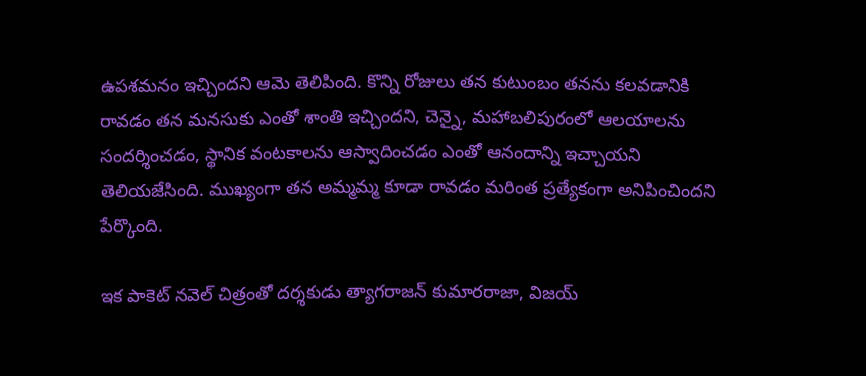ఉపశమనం ఇచ్చిందని ఆమె తెలిపింది. కొన్ని రోజులు త‌న‌ కుటుంబం త‌న‌ను కలవడానికి రావడం త‌న‌ మనసుకు ఎంతో శాంతి ఇచ్చింద‌ని, చెన్నై, మహాబలిపురంలో ఆలయాలను సందర్శించడం, స్థానిక వంటకాలను ఆస్వాదించడం ఎంతో ఆనందాన్ని ఇచ్చాయ‌ని తెలియ‌జేసింది. ముఖ్యంగా త‌న‌ అమ్మమ్మ కూడా రావడం మరింత ప్రత్యేకంగా అనిపించింద‌ని పేర్కొంది.

ఇక పాకెట్ నవెల్ చిత్రంతో దర్శకుడు త్యాగ‌రాజన్ కుమారరాజా, విజయ్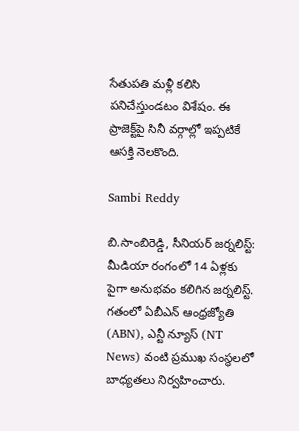సేతుపతి మళ్లీ కలిసి పనిచేస్తుండటం విశేషం. ఈ ప్రాజెక్ట్‌పై సినీ వర్గాల్లో ఇప్పటికే ఆసక్తి నెలకొంది.

Sambi Reddy

బి.సాంబిరెడ్డి, సీనియర్ జర్నలిస్ట్: మీడియా రంగంలో 14 ఏళ్లకు పైగా అనుభవం కలిగిన జర్నలిస్ట్. గతంలో ఏబీఎన్ ఆంధ్ర‌జ్యోతి (ABN), ఎన్టీ న్యూస్ (NT News) వంటి ప్రముఖ సంస్థలలో బాధ్యతలు నిర్వహించారు.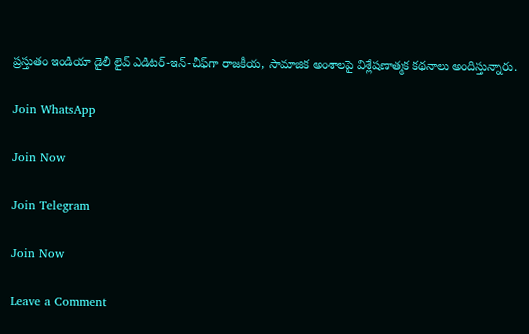ప్రస్తుతం ఇండియా డైలీ లైవ్ ఎడిటర్-ఇన్-చీఫ్‌గా రాజకీయ, సామాజిక అంశాలపై విశ్లేషణాత్మక కథనాలు అందిస్తున్నారు.

Join WhatsApp

Join Now

Join Telegram

Join Now

Leave a Comment